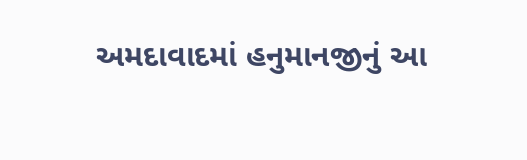અમદાવાદમાં હનુમાનજીનું આ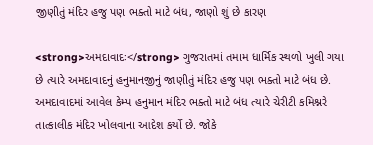જીણીતું મંદિર હજુ પણ ભક્તો માટે બંધ, જાણો શું છે કારણ

<strong>અમદાવાદઃ</strong> ગુજરાતમાં તમામ ધાર્મિક સ્થળો ખુલી ગયા છે ત્યારે અમદાવાદનું હનુમાનજીનું જાણીતું મંદિર હજુ પણ ભક્તો માટે બંધ છે. અમદાવાદમાં આવેલ કેમ્પ હનુમાન મંદિર ભક્તો માટે બંધ ત્યારે ચેરીટી કમિશ્નરે તાત્કાલીક મંદિર ખોલવાના આદેશ કર્યો છે. જોકે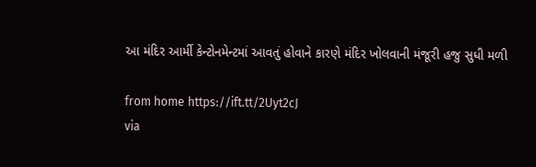આ મંદિર આર્મી કેન્ટોનમેન્ટમાં આવતું હોવાને કારણે મંદિર ખોલવાની મંજૂરી હજુ સુધી મળી

from home https://ift.tt/2Uyt2cJ
via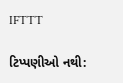IFTTT

ટિપ્પણીઓ નથી: